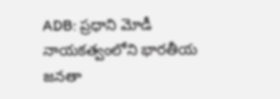ADB: ప్రధాని మోడీ నాయకత్వంలోని భారతీయ జనతా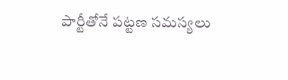పార్టీతోనే పట్టణ సమస్యలు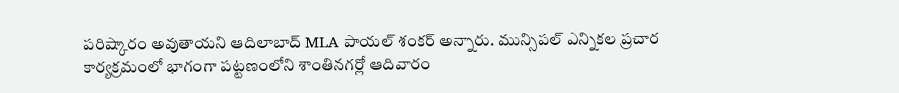పరిష్కారం అవుతాయని ఆదిలాబాద్ MLA పాయల్ శంకర్ అన్నారు. మున్సిపల్ ఎన్నికల ప్రచార కార్యక్రమంలో భాగంగా పట్టణంలోని శాంతినగర్లో ఆదివారం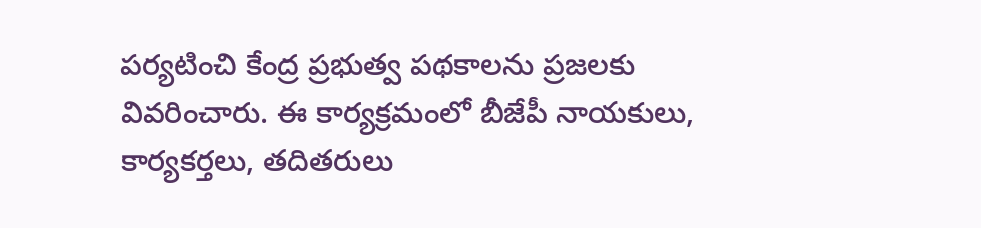పర్యటించి కేంద్ర ప్రభుత్వ పథకాలను ప్రజలకు వివరించారు. ఈ కార్యక్రమంలో బీజేపీ నాయకులు, కార్యకర్తలు, తదితరులు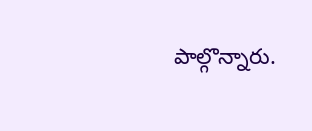పాల్గొన్నారు.